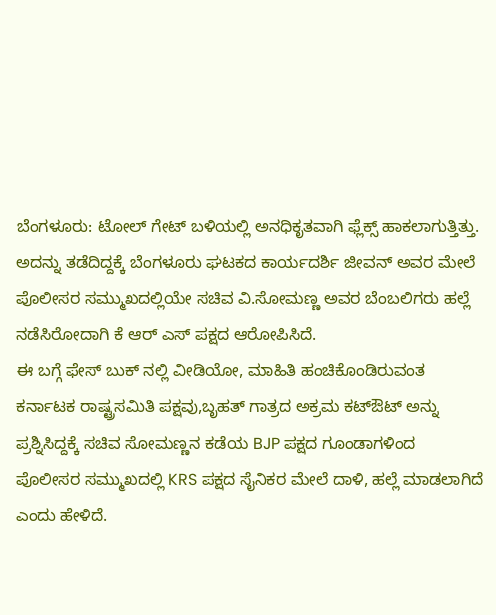ಬೆಂಗಳೂರು: ಟೋಲ್ ಗೇಟ್ ಬಳಿಯಲ್ಲಿ ಅನಧಿಕೃತವಾಗಿ ಫ್ಲೆಕ್ಸ್ ಹಾಕಲಾಗುತ್ತಿತ್ತು. ಅದನ್ನು ತಡೆದಿದ್ದಕ್ಕೆ ಬೆಂಗಳೂರು ಘಟಕದ ಕಾರ್ಯದರ್ಶಿ ಜೀವನ್ ಅವರ ಮೇಲೆ ಪೊಲೀಸರ ಸಮ್ಮುಖದಲ್ಲಿಯೇ ಸಚಿವ ವಿ.ಸೋಮಣ್ಣ ಅವರ ಬೆಂಬಲಿಗರು ಹಲ್ಲೆ ನಡೆಸಿರೋದಾಗಿ ಕೆ ಆರ್ ಎಸ್ ಪಕ್ಷದ ಆರೋಪಿಸಿದೆ.
ಈ ಬಗ್ಗೆ ಫೇಸ್ ಬುಕ್ ನಲ್ಲಿ ವೀಡಿಯೋ, ಮಾಹಿತಿ ಹಂಚಿಕೊಂಡಿರುವಂತ ಕರ್ನಾಟಕ ರಾಷ್ಟ್ರಸಮಿತಿ ಪಕ್ಷವು,ಬೃಹತ್ ಗಾತ್ರದ ಅಕ್ರಮ ಕಟ್ಔಟ್ ಅನ್ನು ಪ್ರಶ್ನಿಸಿದ್ದಕ್ಕೆ ಸಚಿವ ಸೋಮಣ್ಣನ ಕಡೆಯ BJP ಪಕ್ಷದ ಗೂಂಡಾಗಳಿಂದ ಪೊಲೀಸರ ಸಮ್ಮುಖದಲ್ಲಿ KRS ಪಕ್ಷದ ಸೈನಿಕರ ಮೇಲೆ ದಾಳಿ, ಹಲ್ಲೆ ಮಾಡಲಾಗಿದೆ ಎಂದು ಹೇಳಿದೆ.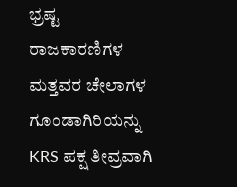ಭ್ರಷ್ಟ ರಾಜಕಾರಣಿಗಳ ಮತ್ತವರ ಚೇಲಾಗಳ ಗೂಂಡಾಗಿರಿಯನ್ನು KRS ಪಕ್ಷ ತೀವ್ರವಾಗಿ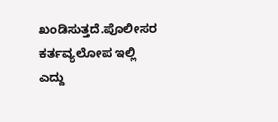ಖಂಡಿಸುತ್ತದೆ.ಪೊಲೀಸರ ಕರ್ತವ್ಯಲೋಪ ಇಲ್ಲಿ ಎದ್ದು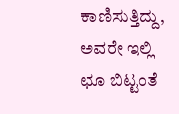ಕಾಣಿಸುತ್ತಿದ್ದು, ಅವರೇ ಇಲ್ಲಿ ಛೂ ಬಿಟ್ಟಂತೆ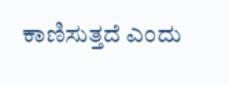ಕಾಣಿಸುತ್ತದೆ ಎಂದು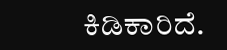ಕಿಡಿಕಾರಿದೆ.